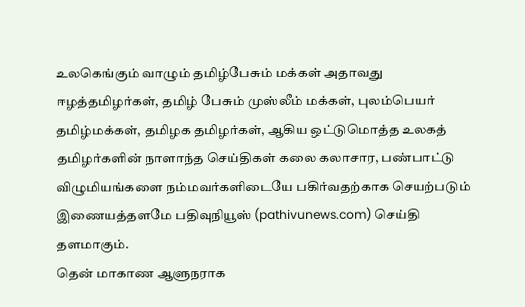உலகெங்கும் வாழும் தமிழ்பேசும் மக்கள் அதாவது ஈழத்தமிழர்கள், தமிழ் பேசும் முஸ்லீம் மக்கள், புலம்பெயர் தமிழ்மக்கள், தமிழக தமிழர்கள், ஆகிய ஒட்டுமொத்த உலகத் தமிழர்களின் நாளாந்த செய்திகள் கலை கலாசார, பண்பாட்டு விழுமியங்களை நம்மவர்களிடையே பகிர்வதற்காக செயற்படும் இணையத்தளமே பதிவுநியூஸ் (pathivunews.com) செய்தி தளமாகும்.
தென் மாகாண ஆளுநராக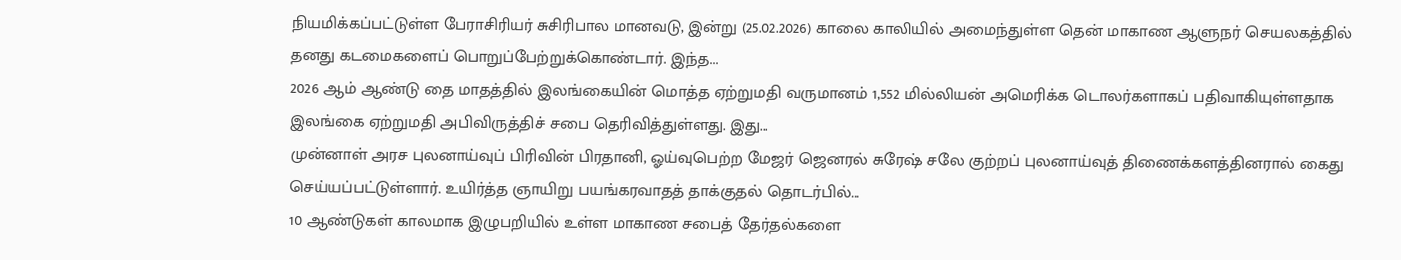நியமிக்கப்பட்டுள்ள பேராசிரியர் சுசிரிபால மானவடு, இன்று (25.02.2026) காலை காலியில் அமைந்துள்ள தென் மாகாண ஆளுநர் செயலகத்தில் தனது கடமைகளைப் பொறுப்பேற்றுக்கொண்டார். இந்த...
2026 ஆம் ஆண்டு தை மாதத்தில் இலங்கையின் மொத்த ஏற்றுமதி வருமானம் 1,552 மில்லியன் அமெரிக்க டொலர்களாகப் பதிவாகியுள்ளதாக இலங்கை ஏற்றுமதி அபிவிருத்திச் சபை தெரிவித்துள்ளது. இது...
முன்னாள் அரச புலனாய்வுப் பிரிவின் பிரதானி, ஓய்வுபெற்ற மேஜர் ஜெனரல் சுரேஷ் சலே குற்றப் புலனாய்வுத் திணைக்களத்தினரால் கைது செய்யப்பட்டுள்ளார். உயிர்த்த ஞாயிறு பயங்கரவாதத் தாக்குதல் தொடர்பில்...
10 ஆண்டுகள் காலமாக இழுபறியில் உள்ள மாகாண சபைத் தேர்தல்களை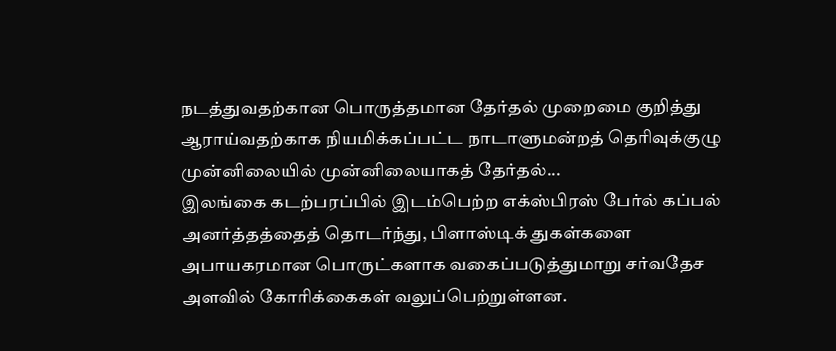நடத்துவதற்கான பொருத்தமான தேர்தல் முறைமை குறித்து ஆராய்வதற்காக நியமிக்கப்பட்ட நாடாளுமன்றத் தெரிவுக்குழு முன்னிலையில் முன்னிலையாகத் தேர்தல்...
இலங்கை கடற்பரப்பில் இடம்பெற்ற எக்ஸ்பிரஸ் பேர்ல் கப்பல் அனர்த்தத்தைத் தொடர்ந்து, பிளாஸ்டிக் துகள்களை அபாயகரமான பொருட்களாக வகைப்படுத்துமாறு சர்வதேச அளவில் கோரிக்கைகள் வலுப்பெற்றுள்ளன.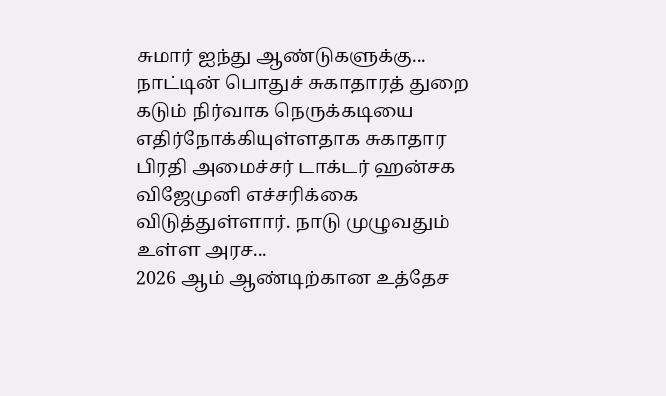சுமார் ஐந்து ஆண்டுகளுக்கு...
நாட்டின் பொதுச் சுகாதாரத் துறை கடும் நிர்வாக நெருக்கடியை எதிர்நோக்கியுள்ளதாக சுகாதார பிரதி அமைச்சர் டாக்டர் ஹன்சக விஜேமுனி எச்சரிக்கை விடுத்துள்ளார். நாடு முழுவதும் உள்ள அரச...
2026 ஆம் ஆண்டிற்கான உத்தேச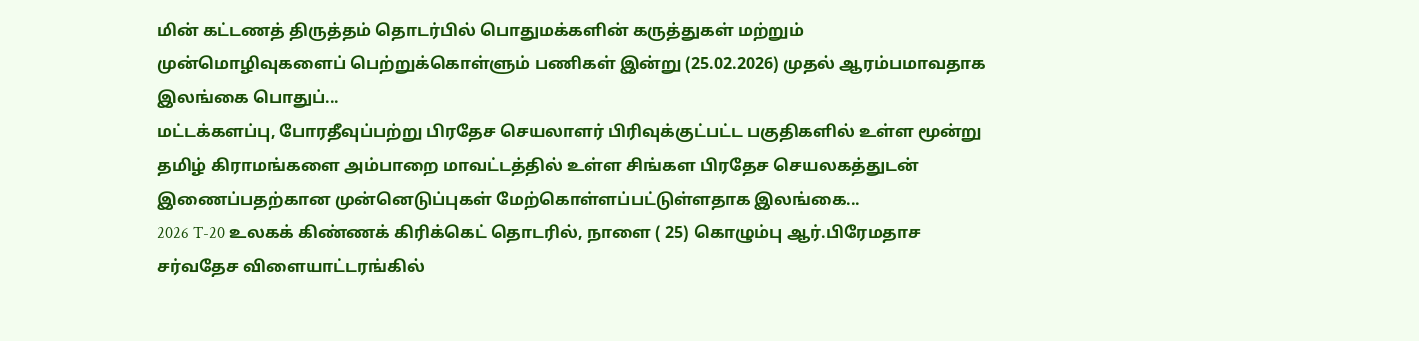மின் கட்டணத் திருத்தம் தொடர்பில் பொதுமக்களின் கருத்துகள் மற்றும் முன்மொழிவுகளைப் பெற்றுக்கொள்ளும் பணிகள் இன்று (25.02.2026) முதல் ஆரம்பமாவதாக இலங்கை பொதுப்...
மட்டக்களப்பு, போரதீவுப்பற்று பிரதேச செயலாளர் பிரிவுக்குட்பட்ட பகுதிகளில் உள்ள மூன்று தமிழ் கிராமங்களை அம்பாறை மாவட்டத்தில் உள்ள சிங்கள பிரதேச செயலகத்துடன் இணைப்பதற்கான முன்னெடுப்புகள் மேற்கொள்ளப்பட்டுள்ளதாக இலங்கை...
2026 T-20 உலகக் கிண்ணக் கிரிக்கெட் தொடரில், நாளை ( 25) கொழும்பு ஆர்.பிரேமதாச சர்வதேச விளையாட்டரங்கில்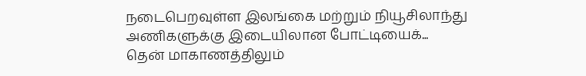நடைபெறவுள்ள இலங்கை மற்றும் நியூசிலாந்து அணிகளுக்கு இடையிலான போட்டியைக்...
தென் மாகாணத்திலும்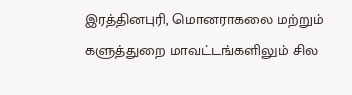இரத்தினபுரி, மொனராகலை மற்றும் களுத்துறை மாவட்டங்களிலும் சில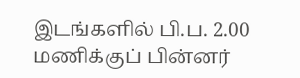இடங்களில் பி.ப. 2.00 மணிக்குப் பின்னர்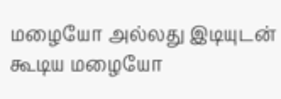மழையோ அல்லது இடியுடன் கூடிய மழையோ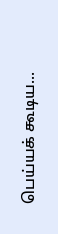பெய்யக் கூடிய...